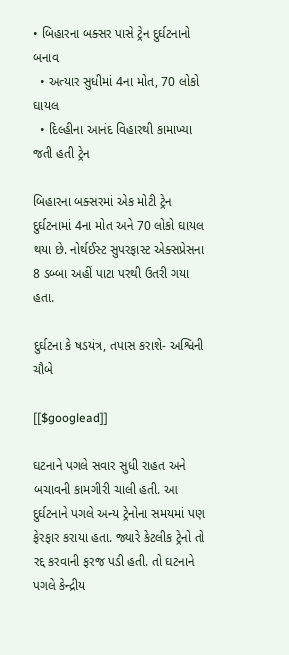• બિહારના બક્સર પાસે ટ્રેન દુર્ઘટનાનો બનાવ
  • અત્યાર સુધીમાં 4ના મોત, 70 લોકો ઘાયલ
  • દિલ્હીના આનંદ વિહારથી કામાખ્યા જતી હતી ટ્રેન

બિહારના બક્સરમાં એક મોટી ટ્રેન દુર્ઘટનામાં 4ના મોત અને 70 લોકો ઘાયલ થયા છે. નોર્થઈસ્ટ સુપરફાસ્ટ એક્સપ્રેસના 8 ડબ્બા અહીં પાટા પરથી ઉતરી ગયા હતા.

દુર્ઘટના કે ષડયંત્ર, તપાસ કરાશે- અશ્વિની ચૌબે

[[$googlead]]

ઘટનાને પગલે સવાર સુધી રાહત અને બચાવની કામગીરી ચાલી હતી. આ દુર્ઘટનાને પગલે અન્ય ટ્રેનોના સમયમાં પણ ફેરફાર કરાયા હતા. જ્યારે કેટલીક ટ્રેનો તો રદ્દ કરવાની ફરજ પડી હતી. તો ઘટનાને પગલે કેન્દ્રીય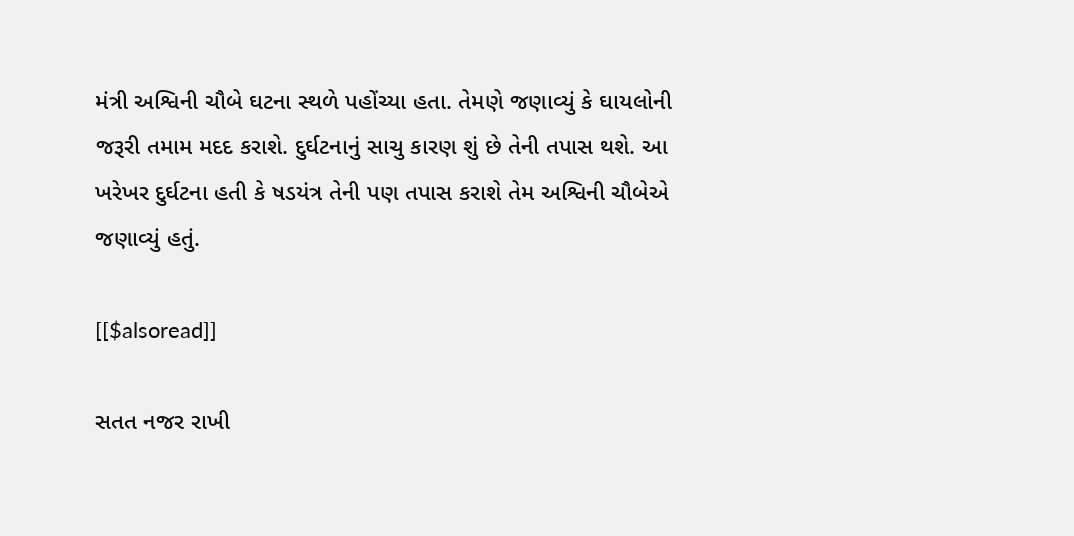મંત્રી અશ્વિની ચૌબે ઘટના સ્થળે પહોંચ્યા હતા. તેમણે જણાવ્યું કે ઘાયલોની જરૂરી તમામ મદદ કરાશે. દુર્ઘટનાનું સાચુ કારણ શું છે તેની તપાસ થશે. આ ખરેખર દુર્ઘટના હતી કે ષડયંત્ર તેની પણ તપાસ કરાશે તેમ અશ્વિની ચૌબેએ જણાવ્યું હતું.

[[$alsoread]]

સતત નજર રાખી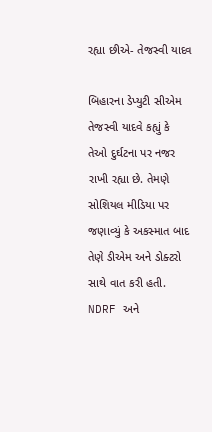રહ્યા છીએ- તેજસ્વી યાદવ

બિહારના ડેપ્યુટી સીએમ તેજસ્વી યાદવે કહ્યું કે તેઓ દુર્ઘટના પર નજર રાખી રહ્યા છે. તેમણે સોશિયલ મીડિયા પર જણાવ્યું કે અકસ્માત બાદ તેણે ડીએમ અને ડોક્ટરો સાથે વાત કરી હતી. NDRF અને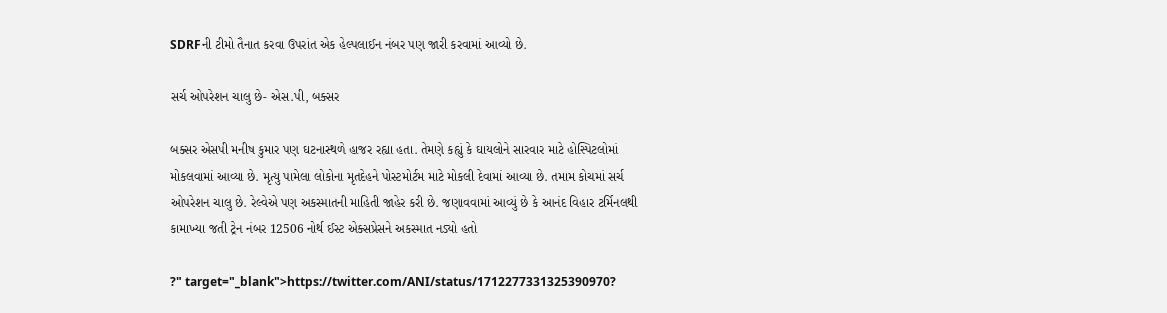SDRFની ટીમો તૈનાત કરવા ઉપરાંત એક હેલ્પલાઈન નંબર પણ જારી કરવામાં આવ્યો છે.

સર્ચ ઓપરેશન ચાલુ છે- એસ.પી, બક્સર

બક્સર એસપી મનીષ કુમાર પણ ઘટનાસ્થળે હાજર રહ્યા હતા. તેમણે કહ્યું કે ઘાયલોને સારવાર માટે હોસ્પિટલોમાં મોકલવામાં આવ્યા છે. મૃત્યુ પામેલા લોકોના મૃતદેહને પોસ્ટમોર્ટમ માટે મોકલી દેવામાં આવ્યા છે. તમામ કોચમાં સર્ચ ઓપરેશન ચાલુ છે. રેલ્વેએ પણ અકસ્માતની માહિતી જાહેર કરી છે. જણાવવામાં આવ્યું છે કે આનંદ વિહાર ટર્મિનલથી કામાખ્યા જતી ટ્રેન નંબર 12506 નોર્થ ઈસ્ટ એક્સપ્રેસને અકસ્માત નડ્યો હતો

?" target="_blank">https://twitter.com/ANI/status/1712277331325390970?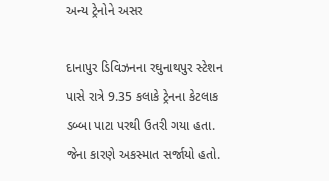અન્ય ટ્રેનોને અસર

દાનાપુર ડિવિઝનના રઘુનાથપુર સ્ટેશન પાસે રાત્રે 9.35 કલાકે ટ્રેનના કેટલાક ડબ્બા પાટા પરથી ઉતરી ગયા હતા. જેના કારણે અકસ્માત સર્જાયો હતો.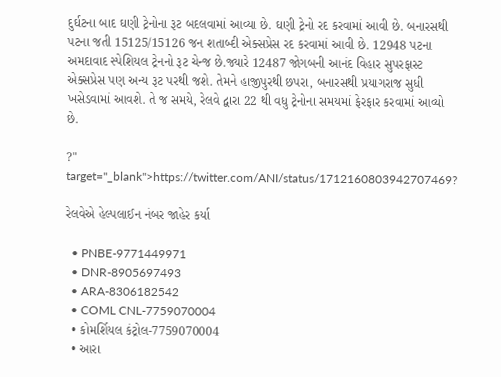દુર્ઘટના બાદ ઘણી ટ્રેનોના રૂટ બદલવામાં આવ્યા છે. ઘણી ટ્રેનો રદ કરવામાં આવી છે. બનારસથી પટના જતી 15125/15126 જન શતાબ્દી એક્સપ્રેસ રદ કરવામાં આવી છે. 12948 પટના અમદાવાદ સ્પેશિયલ ટ્રેનનો રૂટ ચેન્જ છે.જ્યારે 12487 જોગબની આનંદ વિહાર સુપરફાસ્ટ એક્સપ્રેસ પણ અન્ય રૂટ પરથી જશે. તેમને હાજીપુરથી છપરા, બનારસથી પ્રયાગરાજ સુધી ખસેડવામાં આવશે. તે જ સમયે, રેલવે દ્વારા 22 થી વધુ ટ્રેનોના સમયમાં ફેરફાર કરવામાં આવ્યો છે.

?" target="_blank">https://twitter.com/ANI/status/1712160803942707469?

રેલવેએ હેલ્પલાઈન નંબર જાહેર કર્યા

  • PNBE-9771449971
  • DNR-8905697493
  • ARA-8306182542
  • COML CNL-7759070004
  • કોમર્શિયલ કંટ્રોલ-7759070004
  • આરા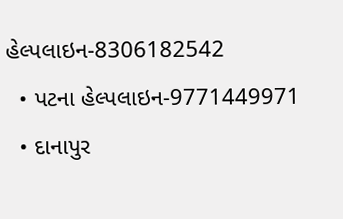હેલ્પલાઇન-8306182542
  • પટના હેલ્પલાઇન-9771449971
  • દાનાપુર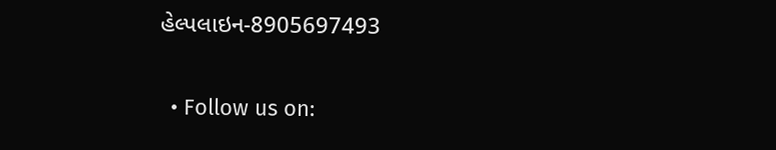હેલ્પલાઇન-8905697493

  • Follow us on: